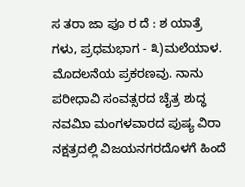ಸ ತರಾ ಜಾ ಪೂ ರ ದೆ : ಶ ಯಾತ್ರೆ ಗಳು, ಪ್ರಧಮಭಾಗ - ೩)ಮಲೆಯಾಳ. ಮೊದಲನೆಯ ಪ್ರಕರಣವು. ನಾನು ಪರೀಧಾವಿ ಸಂವತ್ಸರದ ಚೈತ್ರ ಶುದ್ಧ ನವಮಿಾ ಮಂಗಳವಾರದ ಪುಷ್ಯ ವಿರಾ ನಕ್ಷತ್ರದಲ್ಲಿ ವಿಜಯನಗರದೊಳಗೆ ಹಿಂದೆ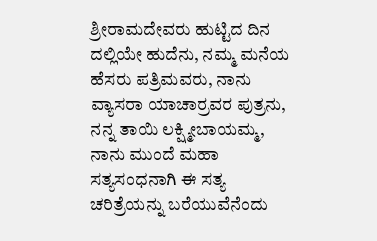ಶ್ರೀರಾಮದೇವರು ಹುಟ್ಟಿದ ದಿನ ದಲ್ಲಿಯೇ ಹುದೆನು, ನಮ್ಮ ಮನೆಯ ಹೆಸರು ಪತ್ರಿಮವರು, ನಾನು ವ್ಯಾಸರಾ ಯಾಚಾರ್ರವರ ಪುತ್ರನು, ನನ್ನ ತಾಯಿ ಲಕ್ಷ್ಮೀಬಾಯಮ್ಮ, ನಾನು ಮುಂದೆ ಮಹಾ ಸತ್ಯಸಂಧನಾಗಿ ಈ ಸತ್ಯ ಚರಿತ್ರೆಯನ್ನು ಬರೆಯುವೆನೆಂದು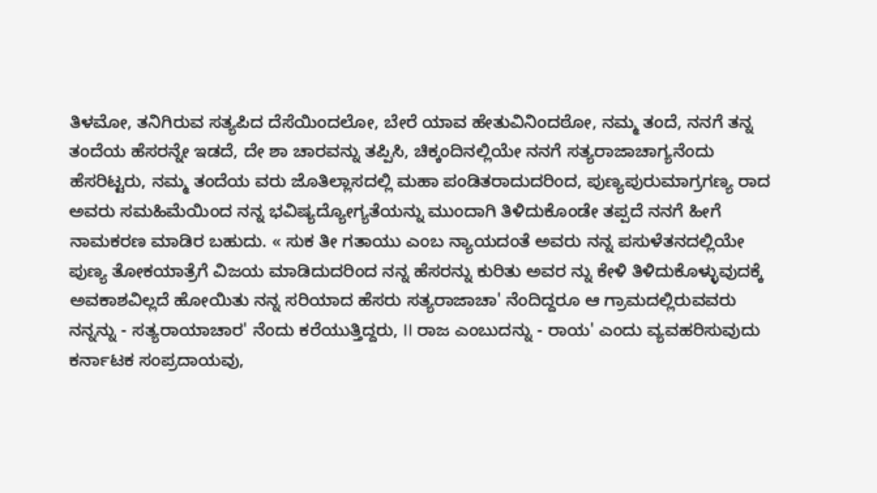ತಿಳಮೋ, ತನಿಗಿರುವ ಸತ್ಯಪಿದ ದೆಸೆಯಿಂದಲೋ, ಬೇರೆ ಯಾವ ಹೇತುವಿನಿಂದಠೋ, ನಮ್ಮ ತಂದೆ, ನನಗೆ ತನ್ನ ತಂದೆಯ ಹೆಸರನ್ನೇ ಇಡದೆ, ದೇ ಶಾ ಚಾರವನ್ನು ತಪ್ಪಿಸಿ, ಚಿಕ್ಕಂದಿನಲ್ಲಿಯೇ ನನಗೆ ಸತ್ಯರಾಜಾಚಾಗ್ಯನೆಂದು ಹೆಸರಿಟ್ಟರು, ನಮ್ಮ ತಂದೆಯ ವರು ಜೊತಿಲ್ಲಾಸದಲ್ಲಿ ಮಹಾ ಪಂಡಿತರಾದುದರಿಂದ, ಪುಣ್ಯಪುರುಮಾಗ್ರಗಣ್ಯ ರಾದ ಅವರು ಸಮಹಿಮೆಯಿಂದ ನನ್ನ ಭವಿಷ್ಯದ್ಯೋಗ್ಯತೆಯನ್ನು ಮುಂದಾಗಿ ತಿಳಿದುಕೊಂಡೇ ತಪ್ಪದೆ ನನಗೆ ಹೀಗೆ ನಾಮಕರಣ ಮಾಡಿರ ಬಹುದು. « ಸುಕ ತೀ ಗತಾಯು ಎಂಬ ನ್ಯಾಯದಂತೆ ಅವರು ನನ್ನ ಪಸುಳೆತನದಲ್ಲಿಯೇ ಪುಣ್ಯ ತೋಕಯಾತ್ರೆಗೆ ವಿಜಯ ಮಾಡಿದುದರಿಂದ ನನ್ನ ಹೆಸರನ್ನು ಕುರಿತು ಅವರ ನ್ನು ಕೇಳಿ ತಿಳಿದುಕೊಳ್ಳುವುದಕ್ಕೆ ಅವಕಾಶವಿಲ್ಲದೆ ಹೋಯಿತು ನನ್ನ ಸರಿಯಾದ ಹೆಸರು ಸತ್ಯರಾಜಾಚಾ' ನೆಂದಿದ್ದರೂ ಆ ಗ್ರಾಮದಲ್ಲಿರುವವರು ನನ್ನನ್ನು - ಸತ್ಯರಾಯಾಚಾರ' ನೆಂದು ಕರೆಯುತ್ತಿದ್ದರು, II ರಾಜ ಎಂಬುದನ್ನು - ರಾಯ' ಎಂದು ವ್ಯವಹರಿಸುವುದು ಕರ್ನಾಟಕ ಸಂಪ್ರದಾಯವು,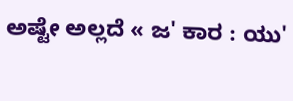ಅಷ್ಟೇ ಅಲ್ಲದೆ « ಜ' ಕಾರ : ಯು'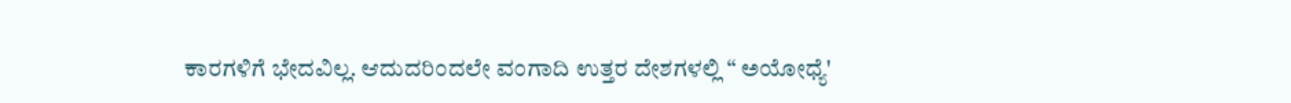ಕಾರಗಳಿಗೆ ಭೇದವಿಲ್ಲ. ಆದುದರಿಂದಲೇ ವಂಗಾದಿ ಉತ್ತರ ದೇಶಗಳಲ್ಲಿ “ ಅಯೋಧ್ಯೆ'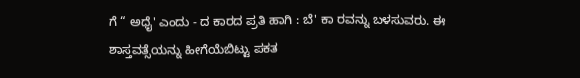ಗೆ “ ಅಧೈ' ಎಂದು - ದ ಕಾರದ ಪ್ರತಿ ಹಾಗಿ : ಬೆ' ಕಾ ರವನ್ನು ಬಳಸುವರು. ಈ ಶಾಸ್ತವತ್ಸೆಯನ್ನು ಹೀಗೆಯೆಬಿಟ್ಟು ಪಕತ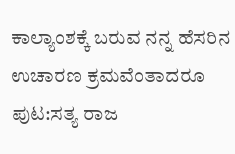ಕಾಲ್ಯಾಂಶಕ್ಕೆ ಬರುವ ನನ್ನ ಹೆಸರಿನ ಉಚಾರಣ ಕ್ರಮವೆಂತಾದರೂ
ಪುಟ:ಸತ್ಯ ರಾಜ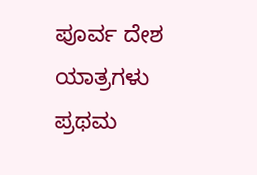ಪೂರ್ವ ದೇಶ ಯಾತ್ರಗಳು ಪ್ರಥಮ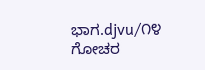ಭಾಗ.djvu/೧೪
ಗೋಚರ